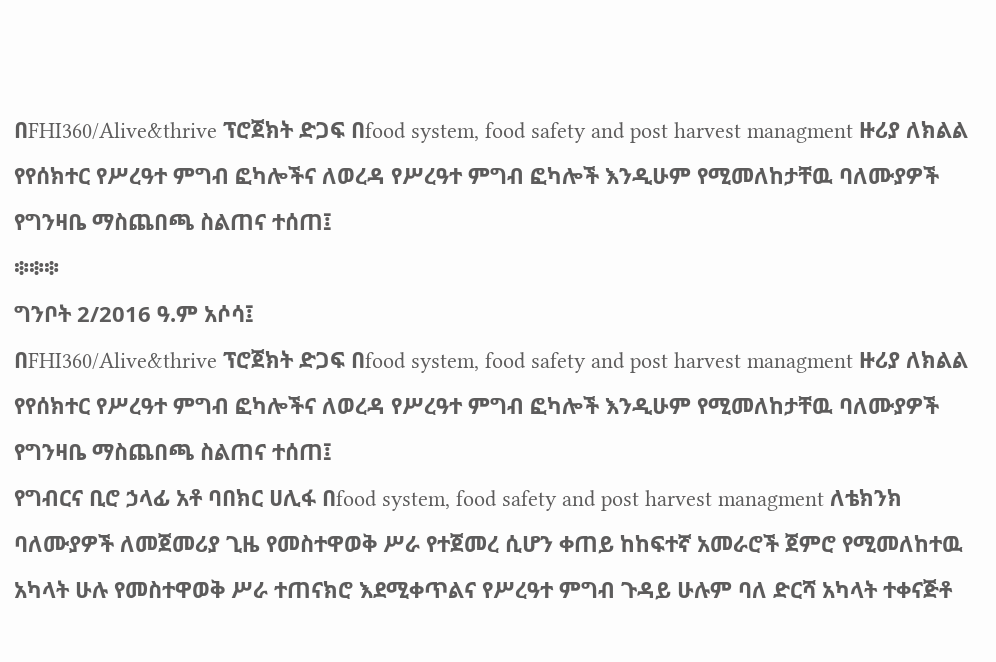በFHI360/Alive&thrive ፕሮጀክት ድጋፍ በfood system, food safety and post harvest managment ዙሪያ ለክልል የየሰክተር የሥረዓተ ምግብ ፎካሎችና ለወረዳ የሥረዓተ ምግብ ፎካሎች እንዲሁም የሚመለከታቸዉ ባለሙያዎች የግንዛቤ ማስጨበጫ ስልጠና ተሰጠ፤
፨፨፨
ግንቦት 2/2016 ዓ.ም አሶሳ፤
በFHI360/Alive&thrive ፕሮጀክት ድጋፍ በfood system, food safety and post harvest managment ዙሪያ ለክልል የየሰክተር የሥረዓተ ምግብ ፎካሎችና ለወረዳ የሥረዓተ ምግብ ፎካሎች እንዲሁም የሚመለከታቸዉ ባለሙያዎች የግንዛቤ ማስጨበጫ ስልጠና ተሰጠ፤
የግብርና ቢሮ ኃላፊ አቶ ባበክር ሀሊፋ በfood system, food safety and post harvest managment ለቴክንክ ባለሙያዎች ለመጀመሪያ ጊዜ የመስተዋወቅ ሥራ የተጀመረ ሲሆን ቀጠይ ከከፍተኛ አመራሮች ጀምሮ የሚመለከተዉ አካላት ሁሉ የመስተዋወቅ ሥራ ተጠናክሮ እደሚቀጥልና የሥረዓተ ምግብ ጉዳይ ሁሉም ባለ ድርሻ አካላት ተቀናጅቶ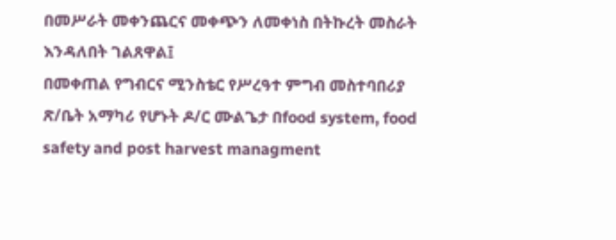በመሥራት መቀንጨርና መቀጭን ለመቀነስ በትኩረት መስራት እንዳለበት ገልጸዋል፤
በመቀጠል የግብርና ሚንስቴር የሥረዓተ ምግብ መስተባበሪያ ጽ/ቤት አማካሪ የሆኑት ዶ/ር ሙልጌታ በfood system, food safety and post harvest managment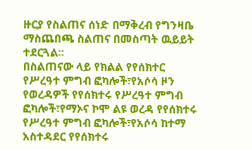ዙርያ የስልጠና ሰነድ በማቅረብ የግንዛቤ ማስጨበጫ ስልጠና በመስጣት ዉይይት ተደርጓል፡፡
በስልጠናው ላይ የክልል የየሰክተር የሥረዓተ ምግብ ፎካሎች፣የአሶሳ ዞን የወረዳዎች የየሰክተሩ የሥረዓተ ምግብ ፎካሎች፣የማኦና ኮሞ ልዩ ወረዳ የየሰክተሩ የሥረዓተ ምግብ ፎካሎች፣የአሶሳ ከተማ አስተዳደር የየሰክተሩ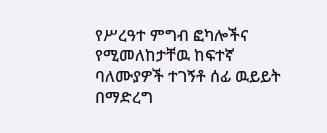የሥረዓተ ምግብ ፎካሎችና የሚመለከታቸዉ ከፍተኛ ባለሙያዎች ተገኝቶ ሰፊ ዉይይት በማድረግ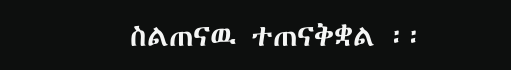ስልጠናዉ ተጠናቅቋል ፡፡